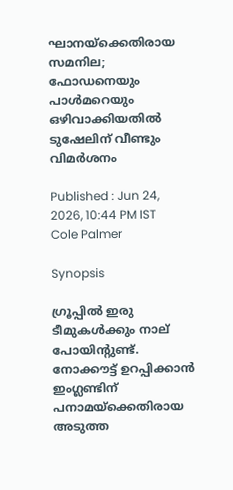ഘാനയ്‌ക്കെതിരായ സമനില; ഫോഡനെയും പാൾമറെയും ഒഴിവാക്കിയതിൽ ടുഷേലിന് വീണ്ടും വിമർശനം

Published : Jun 24, 2026, 10:44 PM IST
Cole Palmer

Synopsis

ഗ്രൂപ്പിൽ ഇരു ടീമുകൾക്കും നാല് പോയിൻ്റുണ്ട്. നോക്കൗട്ട് ഉറപ്പിക്കാൻ ഇംഗ്ലണ്ടിന് പനാമയ്‌ക്കെതിരായ അടുത്ത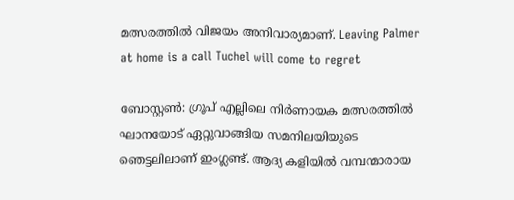മത്സരത്തിൽ വിജയം അനിവാര്യമാണ്. Leaving Palmer at home is a call Tuchel will come to regret

ബോസ്റ്റൺ: ഗ്രൂപ് എല്ലിലെ നിർണായക മത്സരത്തിൽ ഘാനയോട് ഏറ്റുവാങ്ങിയ സമനിലയിയുടെ ഞെട്ടലിലാണ് ഇംഗ്ലണ്ട്. ആദ്യ കളിയിൽ വമ്പന്മാരായ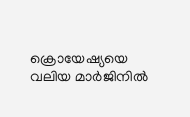ക്രൊയേഷ്യയെ വലിയ മാർജിനിൽ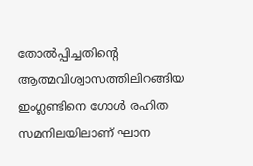തോൽപ്പിച്ചതിന്റെ ആത്മവിശ്വാസത്തിലിറങ്ങിയ ഇംഗ്ലണ്ടിനെ ഗോൾ രഹിത സമനിലയിലാണ് ഘാന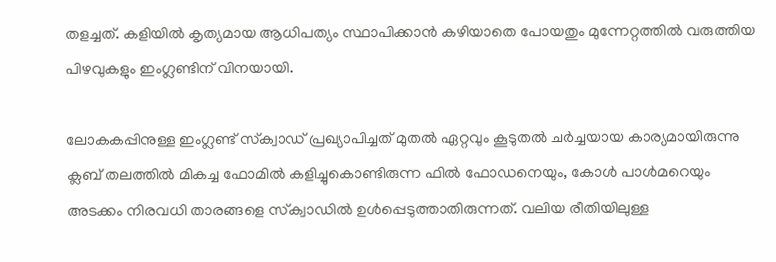തളച്ചത്. കളിയിൽ കൃത്യമായ ആധിപത്യം സ്ഥാപിക്കാൻ കഴിയാതെ പോയതും മുന്നേറ്റത്തിൽ വരുത്തിയ പിഴവുകളും ഇംഗ്ലണ്ടിന് വിനയായി.

ലോകകപ്പിനുള്ള ഇംഗ്ലണ്ട് സ്‌ക്വാഡ് പ്രഖ്യാപിച്ചത് മുതൽ ഏറ്റവും കൂടുതൽ ചർച്ചയായ കാര്യമായിരുന്നു ക്ലബ് തലത്തിൽ മികച്ച ഫോമിൽ കളിച്ചുകൊണ്ടിരുന്ന ഫിൽ ഫോഡനെയും, കോൾ പാൾമറെയും അടക്കം നിരവധി താരങ്ങളെ സ്‌ക്വാഡിൽ ഉൾപ്പെടുത്താതിരുന്നത്. വലിയ രീതിയിലുള്ള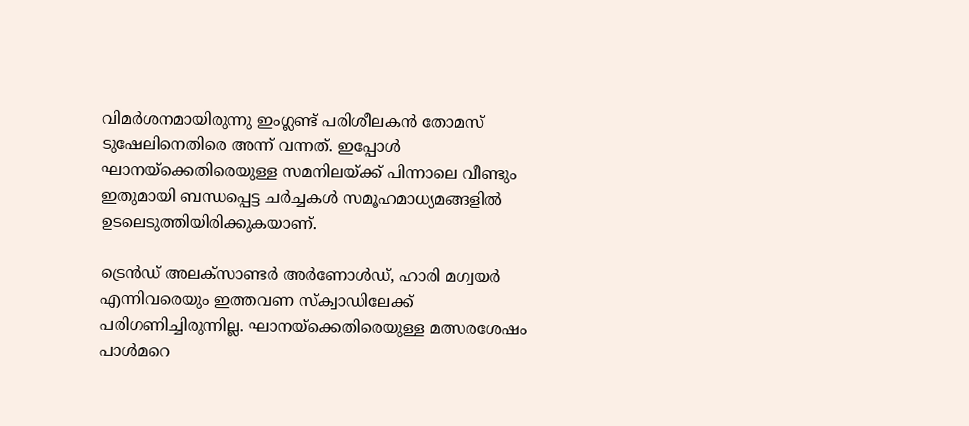വിമർശനമായിരുന്നു ഇംഗ്ലണ്ട് പരിശീലകൻ തോമസ് ടുഷേലിനെതിരെ അന്ന് വന്നത്. ഇപ്പോൾ ഘാനയ്‌ക്കെതിരെയുള്ള സമനിലയ്ക്ക് പിന്നാലെ വീണ്ടും ഇതുമായി ബന്ധപ്പെട്ട ചർച്ചകൾ സമൂഹമാധ്യമങ്ങളിൽ ഉടലെടുത്തിയിരിക്കുകയാണ്.

ട്രെൻഡ് അലക്സാണ്ടർ അർണോൾഡ്, ഹാരി മഗ്വയർ എന്നിവരെയും ഇത്തവണ സ്‌ക്വാഡിലേക്ക് പരിഗണിച്ചിരുന്നില്ല. ഘാനയ്‌ക്കെതിരെയുള്ള മത്സരശേഷം പാൾമറെ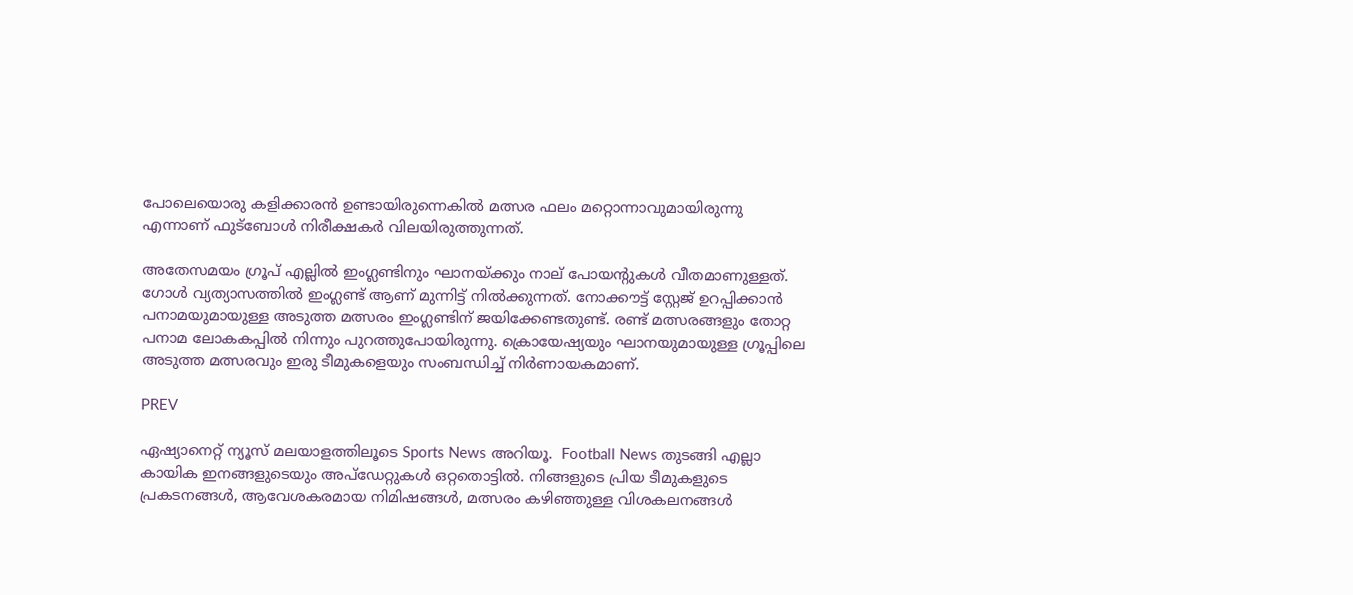പോലെയൊരു കളിക്കാരൻ ഉണ്ടായിരുന്നെകിൽ മത്സര ഫലം മറ്റൊന്നാവുമായിരുന്നു എന്നാണ് ഫുട്ബോൾ നിരീക്ഷകർ വിലയിരുത്തുന്നത്.

അതേസമയം ഗ്രൂപ് എല്ലിൽ ഇംഗ്ലണ്ടിനും ഘാനയ്ക്കും നാല് പോയന്റുകൾ വീതമാണുള്ളത്. ഗോൾ വ്യത്യാസത്തിൽ ഇംഗ്ലണ്ട് ആണ് മുന്നിട്ട് നിൽക്കുന്നത്. നോക്കൗട്ട് സ്റ്റേജ് ഉറപ്പിക്കാൻ പനാമയുമായുള്ള അടുത്ത മത്സരം ഇംഗ്ലണ്ടിന് ജയിക്കേണ്ടതുണ്ട്. രണ്ട് മത്സരങ്ങളും തോറ്റ പനാമ ലോകകപ്പിൽ നിന്നും പുറത്തുപോയിരുന്നു. ക്രൊയേഷ്യയും ഘാനയുമായുള്ള ഗ്രൂപ്പിലെ അടുത്ത മത്സരവും ഇരു ടീമുകളെയും സംബന്ധിച്ച് നിർണായകമാണ്.

PREV

ഏഷ്യാനെറ്റ് ന്യൂസ് മലയാളത്തിലൂടെ Sports News അറിയൂ.  Football News തുടങ്ങി എല്ലാ കായിക ഇനങ്ങളുടെയും അപ്‌ഡേറ്റുകൾ ഒറ്റതൊട്ടിൽ. നിങ്ങളുടെ പ്രിയ ടീമുകളുടെ പ്രകടനങ്ങൾ, ആവേശകരമായ നിമിഷങ്ങൾ, മത്സരം കഴിഞ്ഞുള്ള വിശകലനങ്ങൾ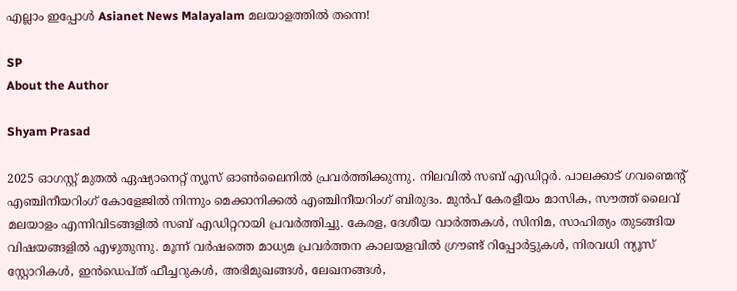എല്ലാം ഇപ്പോൾ Asianet News Malayalam മലയാളത്തിൽ തന്നെ!

SP
About the Author

Shyam Prasad

2025 ഓഗസ്റ്റ് മുതൽ ഏഷ്യാനെറ്റ് ന്യൂസ് ഓൺലൈനിൽ പ്രവർത്തിക്കുന്നു. നിലവിൽ സബ് എഡിറ്റർ. പാലക്കാട് ഗവണ്മെന്റ് എഞ്ചിനീയറിംഗ് കോളേജിൽ നിന്നും മെക്കാനിക്കൽ എഞ്ചിനീയറിംഗ് ബിരുദം. മുൻപ് കേരളീയം മാസിക, സൗത്ത് ലൈവ് മലയാളം എന്നിവിടങ്ങളിൽ സബ് എഡിറ്ററായി പ്രവർത്തിച്ചു. കേരള, ദേശീയ വാർത്തകൾ, സിനിമ, സാഹിത്യം തുടങ്ങിയ വിഷയങ്ങളിൽ എഴുതുന്നു. മൂന്ന് വർഷത്തെ മാധ്യമ പ്രവർത്തന കാലയളവിൽ ഗ്രൗണ്ട് റിപ്പോർട്ടുകൾ, നിരവധി ന്യൂസ് സ്റ്റോറികൾ, ഇൻഡെപ്ത് ഫീച്ചറുകൾ, അഭിമുഖങ്ങൾ, ലേഖനങ്ങൾ,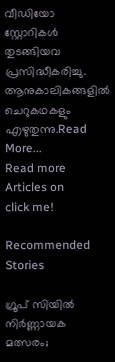വീഡിയോ സ്റ്റോറികൾ തുടങ്ങിയവ പ്രസിദ്ധീകരിച്ചു. ആനുകാലികങ്ങളിൽ ചെറുകഥകളും എഴുതുന്നു.Read More...
Read more Articles on
click me!

Recommended Stories

ഗ്രൂപ് സിയിൽ നിർണ്ണായക മത്സരം;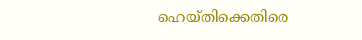ഹെയ്തിക്കെതിരെ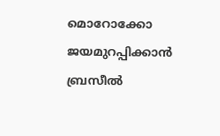മൊറോക്കോ
ജയമുറപ്പിക്കാൻ ബ്രസീൽ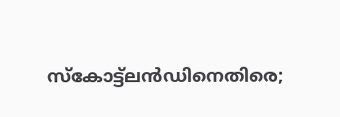സ്കോട്ട്‌ലൻഡിനെതിരെ;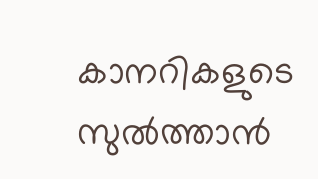കാനറികളുടെ സുൽത്താൻ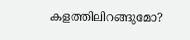കളത്തിലിറങ്ങുമോ?